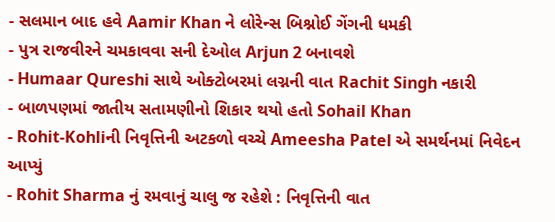- સલમાન બાદ હવે Aamir Khan ને લોરેન્સ બિશ્નોઈ ગેંગની ધમકી
- પુત્ર રાજવીરને ચમકાવવા સની દેઓલ Arjun 2 બનાવશે
- Humaar Qureshi સાથે ઓક્ટોબરમાં લગ્નની વાત Rachit Singh નકારી
- બાળપણમાં જાતીય સતામણીનો શિકાર થયો હતો Sohail Khan
- Rohit-Kohliની નિવૃત્તિની અટકળો વચ્ચે Ameesha Patel એ સમર્થનમાં નિવેદન આપ્યું
- Rohit Sharma નું રમવાનું ચાલુ જ રહેશે : નિવૃત્તિની વાત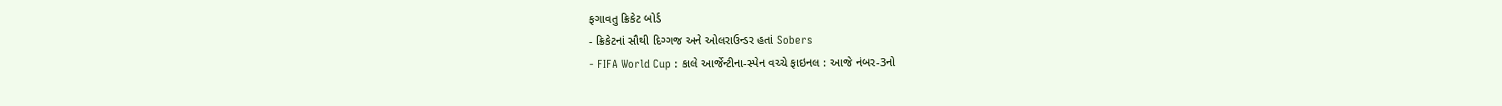ફગાવતુ ક્રિકેટ બોર્ડ
- ક્રિકેટનાં સૌથી દિગ્ગજ અને ઓલરાઉન્ડર હતાં Sobers
- FIFA World Cup : કાલે આર્જેન્ટીના-સ્પેન વચ્ચે ફાઇનલ : આજે નંબર-3નો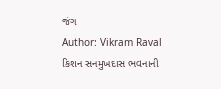જંગ
Author: Vikram Raval
કિશન સનમુખદાસ ભવનાની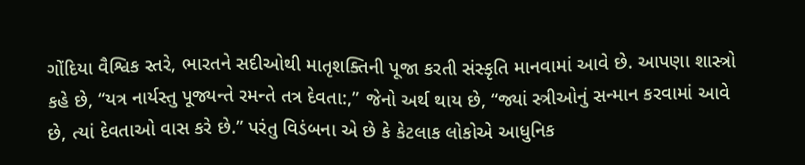ગોંદિયા વૈશ્વિક સ્તરે, ભારતને સદીઓથી માતૃશક્તિની પૂજા કરતી સંસ્કૃતિ માનવામાં આવે છે. આપણા શાસ્ત્રો કહે છે, “યત્ર નાર્યસ્તુ પૂજ્યન્તે રમન્તે તત્ર દેવતા:,” જેનો અર્થ થાય છે, “જ્યાં સ્ત્રીઓનું સન્માન કરવામાં આવે છે, ત્યાં દેવતાઓ વાસ કરે છે.” પરંતુ વિડંબના એ છે કે કેટલાક લોકોએ આધુનિક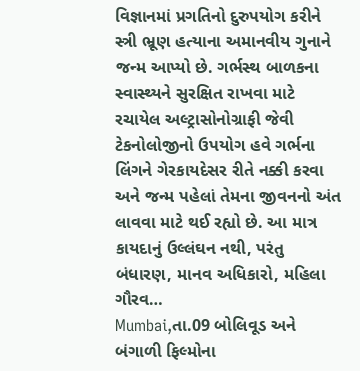વિજ્ઞાનમાં પ્રગતિનો દુરુપયોગ કરીને સ્ત્રી ભ્રૂણ હત્યાના અમાનવીય ગુનાને જન્મ આપ્યો છે. ગર્ભસ્થ બાળકના સ્વાસ્થ્યને સુરક્ષિત રાખવા માટે રચાયેલ અલ્ટ્રાસોનોગ્રાફી જેવી ટેકનોલોજીનો ઉપયોગ હવે ગર્ભના લિંગને ગેરકાયદેસર રીતે નક્કી કરવા અને જન્મ પહેલાં તેમના જીવનનો અંત લાવવા માટે થઈ રહ્યો છે. આ માત્ર કાયદાનું ઉલ્લંઘન નથી, પરંતુ બંધારણ, માનવ અધિકારો, મહિલા ગૌરવ…
Mumbai,તા.09 બોલિવૂડ અને બંગાળી ફિલ્મોના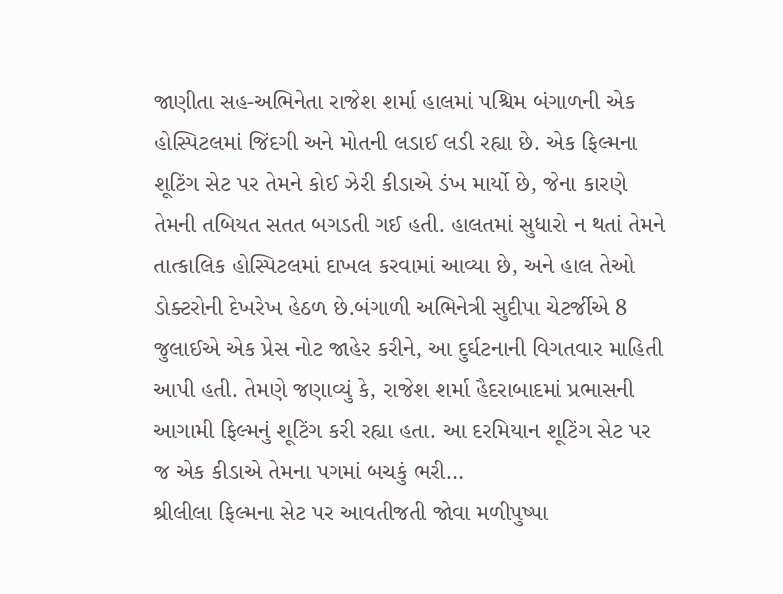જાણીતા સહ-અભિનેતા રાજેશ શર્મા હાલમાં પશ્ચિમ બંગાળની એક હોસ્પિટલમાં જિંદગી અને મોતની લડાઈ લડી રહ્યા છે. એક ફિલ્મના શૂટિંગ સેટ પર તેમને કોઈ ઝેરી કીડાએ ડંખ માર્યો છે, જેના કારણે તેમની તબિયત સતત બગડતી ગઈ હતી. હાલતમાં સુધારો ન થતાં તેમને તાત્કાલિક હોસ્પિટલમાં દાખલ કરવામાં આવ્યા છે, અને હાલ તેઓ ડોક્ટરોની દેખરેખ હેઠળ છે.બંગાળી અભિનેત્રી સુદીપા ચેટર્જીએ 8 જુલાઈએ એક પ્રેસ નોટ જાહેર કરીને, આ દુર્ઘટનાની વિગતવાર માહિતી આપી હતી. તેમણે જણાવ્યું કે, રાજેશ શર્મા હૈદરાબાદમાં પ્રભાસની આગામી ફિલ્મનું શૂટિંગ કરી રહ્યા હતા. આ દરમિયાન શૂટિંગ સેટ પર જ એક કીડાએ તેમના પગમાં બચકું ભરી…
શ્રીલીલા ફિલ્મના સેટ પર આવતીજતી જોવા મળીપુષ્પા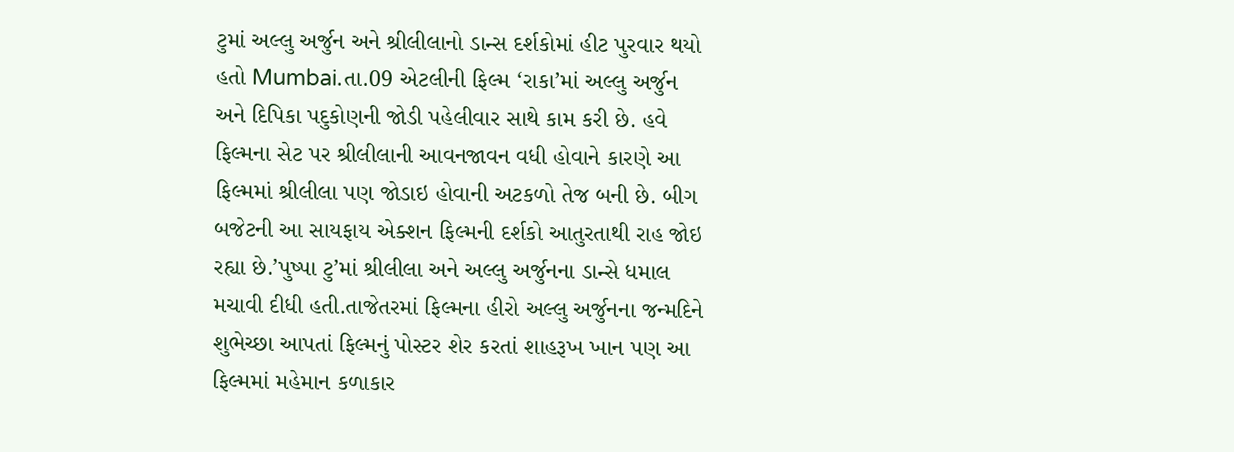ટુમાં અલ્લુ અર્જુન અને શ્રીલીલાનો ડાન્સ દર્શકોમાં હીટ પુરવાર થયો હતો Mumbai.તા.09 એટલીની ફિલ્મ ‘રાકા’માં અલ્લુ અર્જુન અને દિપિકા પદુકોણની જોડી પહેલીવાર સાથે કામ કરી છે. હવે ફિલ્મના સેટ પર શ્રીલીલાની આવનજાવન વધી હોવાને કારણે આ ફિલ્મમાં શ્રીલીલા પણ જોડાઇ હોવાની અટકળો તેજ બની છે. બીગ બજેટની આ સાયફાય એક્શન ફિલ્મની દર્શકો આતુરતાથી રાહ જોઇ રહ્યા છે.’પુષ્પા ટુ’માં શ્રીલીલા અને અલ્લુ અર્જુનના ડાન્સે ધમાલ મચાવી દીધી હતી.તાજેતરમાં ફિલ્મના હીરો અલ્લુ અર્જુનના જન્મદિને શુભેચ્છા આપતાં ફિલ્મનું પોસ્ટર શેર કરતાં શાહરૂખ ખાન પણ આ ફિલ્મમાં મહેમાન કળાકાર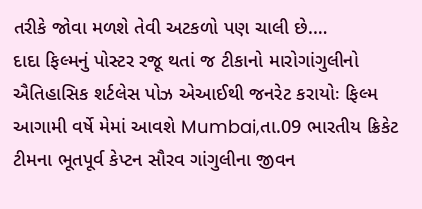તરીકે જોવા મળશે તેવી અટકળો પણ ચાલી છે.…
દાદા ફિલ્મનું પોસ્ટર રજૂ થતાં જ ટીકાનો મારોગાંગુલીનો ઐતિહાસિક શર્ટલેસ પોઝ એઆઈથી જનરેટ કરાયોઃ ફિલ્મ આગામી વર્ષે મેમાં આવશે Mumbai,તા.09 ભારતીય ક્રિકેટ ટીમના ભૂતપૂર્વ કેપ્ટન સૌરવ ગાંગુલીના જીવન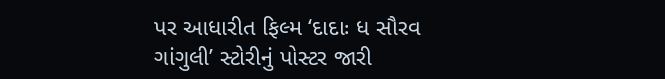પર આધારીત ફિલ્મ ‘દાદાઃ ધ સૌરવ ગાંગુલી’ સ્ટોરીનું પોસ્ટર જારી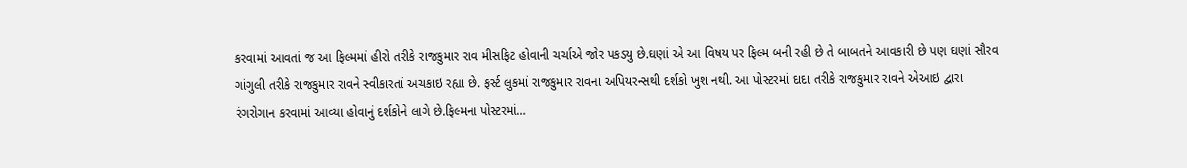કરવામાં આવતાં જ આ ફિલ્મમાં હીરો તરીકે રાજકુમાર રાવ મીસફિટ હોવાની ચર્ચાએ જોર પકડયુ છે.ઘણાં એ આ વિષય પર ફિલ્મ બની રહી છે તે બાબતને આવકારી છે પણ ઘણાં સૌરવ ગાંગુલી તરીકે રાજકુમાર રાવને સ્વીકારતાં અચકાઇ રહ્યા છે. ફર્સ્ટ લુકમાં રાજકુમાર રાવના અપિયરન્સથી દર્શકો ખુશ નથી. આ પોસ્ટરમાં દાદા તરીકે રાજકુમાર રાવને એઆઇ દ્વારા રંગરોગાન કરવામાં આવ્યા હોવાનું દર્શકોને લાગે છે.ફિલ્મના પોસ્ટરમાં…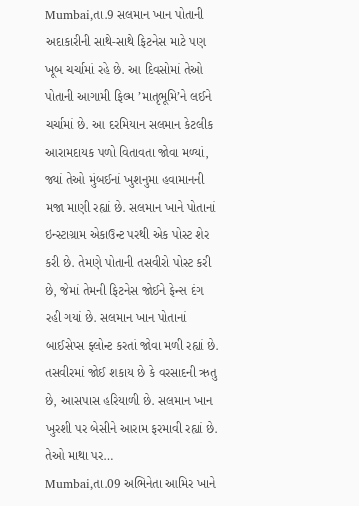Mumbai,તા.9 સલમાન ખાન પોતાની અદાકારીની સાથે-સાથે ફિટનેસ માટે પણ ખૂબ ચર્ચામાં રહે છે. આ દિવસોમાં તેઓ પોતાની આગામી ફિલ્મ ’માતૃભૂમિ’ને લઈને ચર્ચામાં છે. આ દરમિયાન સલમાન કેટલીક આરામદાયક પળો વિતાવતા જોવા મળ્યાં, જ્યાં તેઓ મુંબઈનાં ખુશનુમા હવામાનની મજા માણી રહ્યાં છે. સલમાન ખાને પોતાનાં ઇન્સ્ટાગ્રામ એકાઉન્ટ પરથી એક પોસ્ટ શેર કરી છે. તેમણે પોતાની તસવીરો પોસ્ટ કરી છે, જેમાં તેમની ફિટનેસ જોઈને ફેન્સ દંગ રહી ગયાં છે. સલમાન ખાન પોતાનાં બાઈસેપ્સ ફ્લોન્ટ કરતાં જોવા મળી રહ્યાં છે. તસવીરમાં જોઈ શકાય છે કે વરસાદની ઋતુ છે, આસપાસ હરિયાળી છે. સલમાન ખાન ખુરશી પર બેસીને આરામ ફરમાવી રહ્યાં છે. તેઓ માથા પર…
Mumbai,તા.09 અભિનેતા આમિર ખાને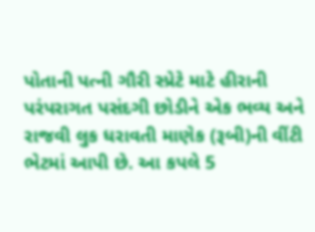પોતાની પત્ની ગૌરી સ્પ્રેટે માટે હીરાની પરંપરાગત પસંદગી છોડીને એક ભવ્ય અને રાજવી લુક ધરાવતી માણેક (રૂબી)ની વીંટી ભેટમાં આપી છે. આ કપલે 5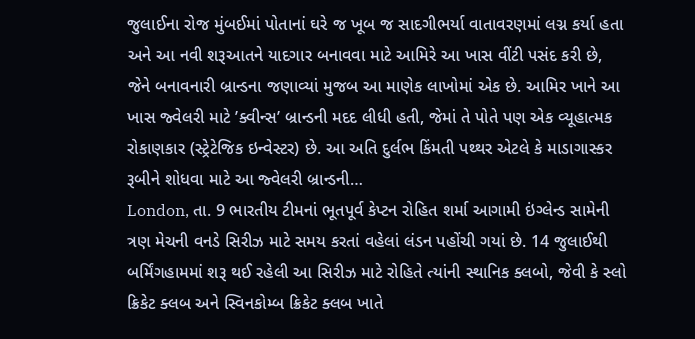જુલાઈના રોજ મુંબઈમાં પોતાનાં ઘરે જ ખૂબ જ સાદગીભર્યા વાતાવરણમાં લગ્ન કર્યા હતા અને આ નવી શરૂઆતને યાદગાર બનાવવા માટે આમિરે આ ખાસ વીંટી પસંદ કરી છે, જેને બનાવનારી બ્રાન્ડના જણાવ્યાં મુજબ આ માણેક લાખોમાં એક છે. આમિર ખાને આ ખાસ જ્વેલરી માટે ’ક્વીન્સ’ બ્રાન્ડની મદદ લીધી હતી, જેમાં તે પોતે પણ એક વ્યૂહાત્મક રોકાણકાર (સ્ટ્રેટેજિક ઇન્વેસ્ટર) છે. આ અતિ દુર્લભ કિંમતી પથ્થર એટલે કે માડાગાસ્કર રૂબીને શોધવા માટે આ જ્વેલરી બ્રાન્ડની…
London, તા. 9 ભારતીય ટીમનાં ભૂતપૂર્વ કેપ્ટન રોહિત શર્મા આગામી ઇંગ્લેન્ડ સામેની ત્રણ મેચની વનડે સિરીઝ માટે સમય કરતાં વહેલાં લંડન પહોંચી ગયાં છે. 14 જુલાઈથી બર્મિંગહામમાં શરૂ થઈ રહેલી આ સિરીઝ માટે રોહિતે ત્યાંની સ્થાનિક ક્લબો, જેવી કે સ્લો ક્રિકેટ ક્લબ અને સ્વિનકોમ્બ ક્રિકેટ ક્લબ ખાતે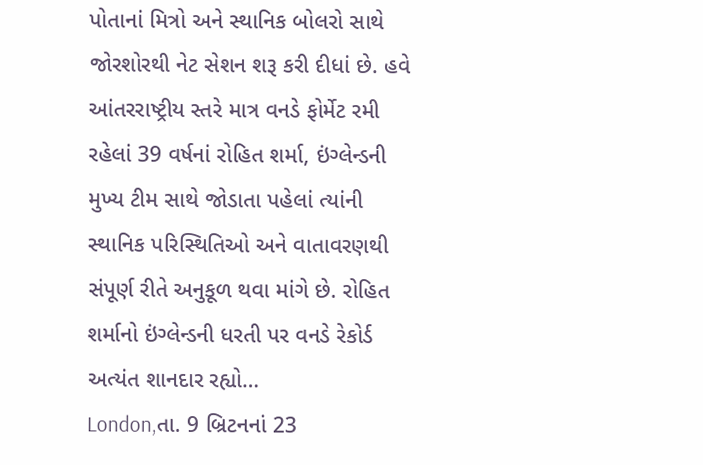પોતાનાં મિત્રો અને સ્થાનિક બોલરો સાથે જોરશોરથી નેટ સેશન શરૂ કરી દીધાં છે. હવે આંતરરાષ્ટ્રીય સ્તરે માત્ર વનડે ફોર્મેટ રમી રહેલાં 39 વર્ષનાં રોહિત શર્મા, ઇંગ્લેન્ડની મુખ્ય ટીમ સાથે જોડાતા પહેલાં ત્યાંની સ્થાનિક પરિસ્થિતિઓ અને વાતાવરણથી સંપૂર્ણ રીતે અનુકૂળ થવા માંગે છે. રોહિત શર્માનો ઇંગ્લેન્ડની ધરતી પર વનડે રેકોર્ડ અત્યંત શાનદાર રહ્યો…
London,તા. 9 બ્રિટનનાં 23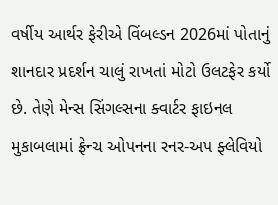વર્ષીય આર્થર ફેરીએ વિંબલ્ડન 2026માં પોતાનું શાનદાર પ્રદર્શન ચાલું રાખતાં મોટો ઉલટફેર કર્યો છે. તેણે મેન્સ સિંગલ્સના ક્વાર્ટર ફાઇનલ મુકાબલામાં ફ્રેન્ચ ઓપનના રનર-અપ ફ્લેવિયો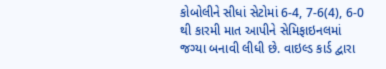કોબોલીને સીધાં સેટોમાં 6-4, 7-6(4), 6-0 થી કારમી માત આપીને સેમિફાઇનલમાં જગ્યા બનાવી લીધી છે. વાઇલ્ડ કાર્ડ દ્વારા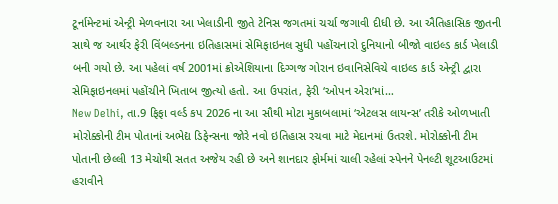ટૂર્નામેન્ટમાં એન્ટ્રી મેળવનારા આ ખેલાડીની જીતે ટેનિસ જગતમાં ચર્ચા જગાવી દીધી છે. આ ઐતિહાસિક જીતની સાથે જ આર્થર ફેરી વિંબલ્ડનના ઇતિહાસમાં સેમિફાઇનલ સુધી પહોંચનારો દુનિયાનો બીજો વાઇલ્ડ કાર્ડ ખેલાડી બની ગયો છે. આ પહેલાં વર્ષ 2001માં ક્રોએશિયાના દિગ્ગજ ગોરાન ઇવાનિસેવિચે વાઇલ્ડ કાર્ડ એન્ટ્રી દ્વારા સેમિફાઇનલમાં પહોંચીને ખિતાબ જીત્યો હતો. આ ઉપરાંત, ફેરી ‘ઓપન એરા’માં…
New Delhi, તા.9 ફિફા વર્લ્ડ કપ 2026 ના આ સૌથી મોટા મુકાબલામાં ‘એટલસ લાયન્સ’ તરીકે ઓળખાતી મોરોક્કોની ટીમ પોતાનાં અભેદ્ય ડિફેન્સના જોરે નવો ઇતિહાસ રચવા માટે મેદાનમાં ઉતરશે. મોરોક્કોની ટીમ પોતાની છેલ્લી 13 મેચોથી સતત અજેય રહી છે અને શાનદાર ફોર્મમાં ચાલી રહેલાં સ્પેનને પેનલ્ટી શૂટઆઉટમાં હરાવીને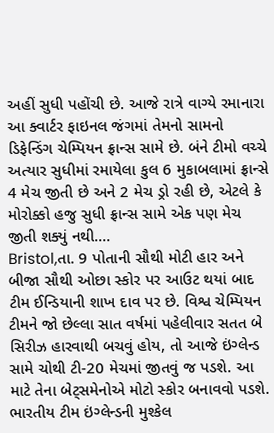અહીં સુધી પહોંચી છે. આજે રાત્રે વાગ્યે રમાનારા આ ક્વાર્ટર ફાઇનલ જંગમાં તેમનો સામનો ડિફેન્ડિંગ ચેમ્પિયન ફ્રાન્સ સામે છે. બંને ટીમો વચ્ચે અત્યાર સુધીમાં રમાયેલા કુલ 6 મુકાબલામાં ફ્રાન્સે 4 મેચ જીતી છે અને 2 મેચ ડ્રો રહી છે, એટલે કે મોરોક્કો હજુ સુધી ફ્રાન્સ સામે એક પણ મેચ જીતી શક્યું નથી.…
Bristol,તા. 9 પોતાની સૌથી મોટી હાર અને બીજા સૌથી ઓછા સ્કોર પર આઉટ થયાં બાદ ટીમ ઈન્ડિયાની શાખ દાવ પર છે. વિશ્વ ચેમ્પિયન ટીમને જો છેલ્લા સાત વર્ષમાં પહેલીવાર સતત બે સિરીઝ હારવાથી બચવું હોય, તો આજે ઇંગ્લેન્ડ સામે ચોથી ટી-20 મેચમાં જીતવું જ પડશે. આ માટે તેના બેટ્સમેનોએ મોટો સ્કોર બનાવવો પડશે. ભારતીય ટીમ ઇંગ્લેન્ડની મુશ્કેલ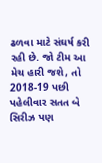ઢળવા માટે સંઘર્ષ કરી રહી છે. જો ટીમ આ મેચ હારી જશે, તો 2018-19 પછી પહેલીવાર સતત બે સિરીઝ પણ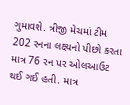ગુમાવશે. ત્રીજી મેચમાં ટીમ 202 રનના લક્ષ્યનો પીછો કરતા માત્ર 76 રન પર ઓલઆઉટ થઈ ગઈ હતી. માત્ર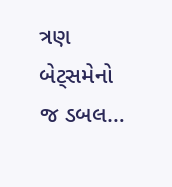ત્રણ બેટ્સમેનો જ ડબલ…